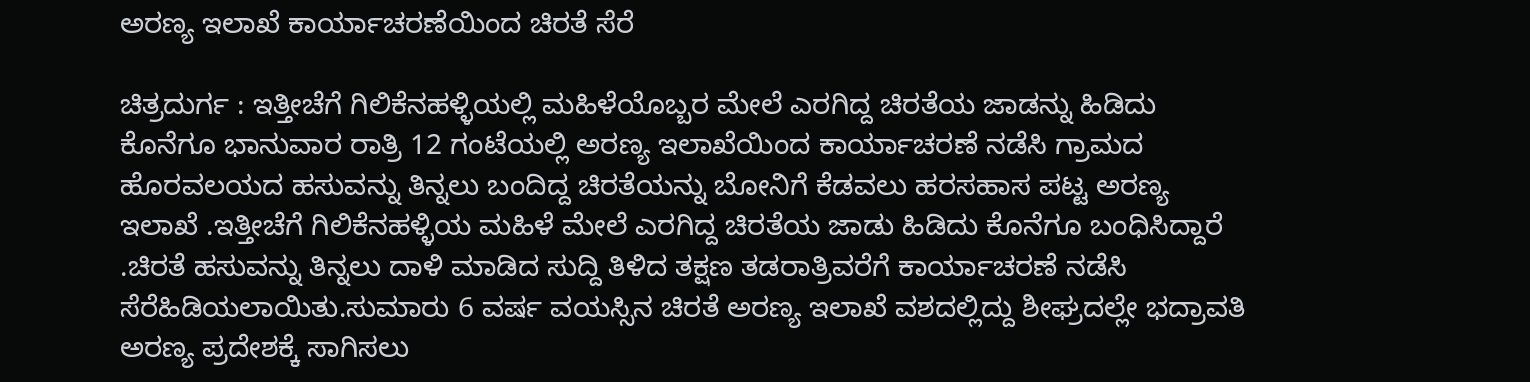ಅರಣ್ಯ ಇಲಾಖೆ ಕಾರ್ಯಾಚರಣೆಯಿಂದ ಚಿರತೆ ಸೆರೆ

ಚಿತ್ರದುರ್ಗ : ಇತ್ತೀಚೆಗೆ ಗಿಲಿಕೆನಹಳ್ಳಿಯಲ್ಲಿ ಮಹಿಳೆಯೊಬ್ಬರ ಮೇಲೆ ಎರಗಿದ್ದ ಚಿರತೆಯ ಜಾಡನ್ನು ಹಿಡಿದು ಕೊನೆಗೂ ಭಾನುವಾರ ರಾತ್ರಿ 12 ಗಂಟೆಯಲ್ಲಿ ಅರಣ್ಯ ಇಲಾಖೆಯಿಂದ ಕಾರ್ಯಾಚರಣೆ ನಡೆಸಿ ಗ್ರಾಮದ ಹೊರವಲಯದ ಹಸುವನ್ನು ತಿನ್ನಲು ಬಂದಿದ್ದ ಚಿರತೆಯನ್ನು ಬೋನಿಗೆ ಕೆಡವಲು ಹರಸಹಾಸ ಪಟ್ಟ ಅರಣ್ಯ ಇಲಾಖೆ .ಇತ್ತೀಚೆಗೆ ಗಿಲಿಕೆನಹಳ್ಳಿಯ ಮಹಿಳೆ ಮೇಲೆ ಎರಗಿದ್ದ ಚಿರತೆಯ ಜಾಡು ಹಿಡಿದು ಕೊನೆಗೂ ಬಂಧಿಸಿದ್ದಾರೆ .ಚಿರತೆ ಹಸುವನ್ನು ತಿನ್ನಲು ದಾಳಿ ಮಾಡಿದ ಸುದ್ದಿ ತಿಳಿದ ತಕ್ಷಣ ತಡರಾತ್ರಿವರೆಗೆ ಕಾರ್ಯಾಚರಣೆ ನಡೆಸಿ ಸೆರೆಹಿಡಿಯಲಾಯಿತು.ಸುಮಾರು 6 ವರ್ಷ ವಯಸ್ಸಿನ ಚಿರತೆ ಅರಣ್ಯ ಇಲಾಖೆ ವಶದಲ್ಲಿದ್ದು ಶೀಘ್ರದಲ್ಲೇ ಭದ್ರಾವತಿ ಅರಣ್ಯ ಪ್ರದೇಶಕ್ಕೆ ಸಾಗಿಸಲು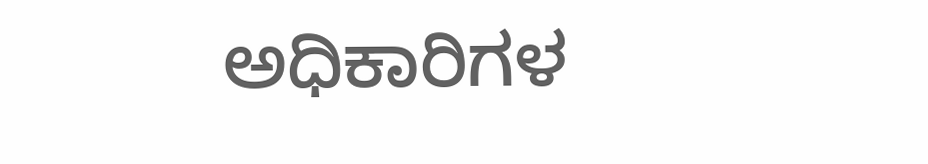ಅಧಿಕಾರಿಗಳ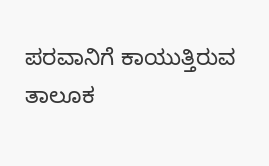ಪರವಾನಿಗೆ ಕಾಯುತ್ತಿರುವ ತಾಲೂಕ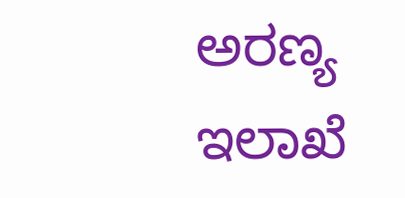ಅರಣ್ಯ ಇಲಾಖೆ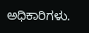ಅಧಿಕಾರಿಗಳು.